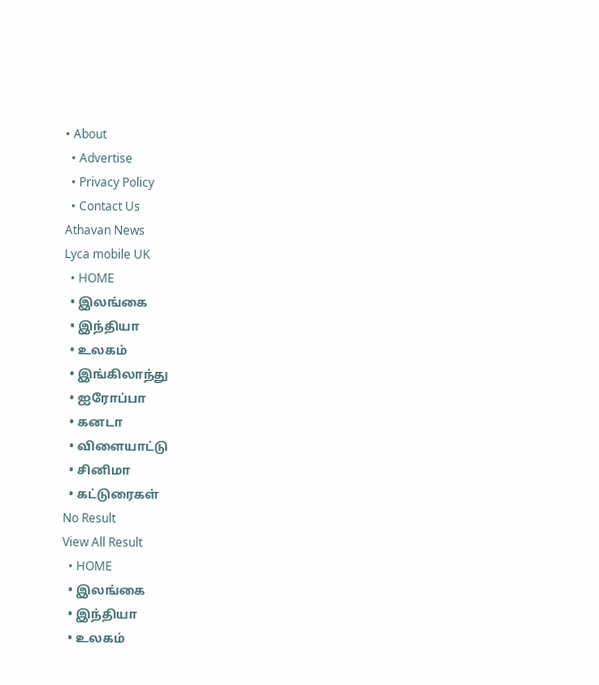• About
  • Advertise
  • Privacy Policy
  • Contact Us
Athavan News
Lyca mobile UK
  • HOME
  • இலங்கை
  • இந்தியா
  • உலகம்
  • இங்கிலாந்து
  • ஐரோப்பா
  • கனடா
  • விளையாட்டு
  • சினிமா
  • கட்டுரைகள்
No Result
View All Result
  • HOME
  • இலங்கை
  • இந்தியா
  • உலகம்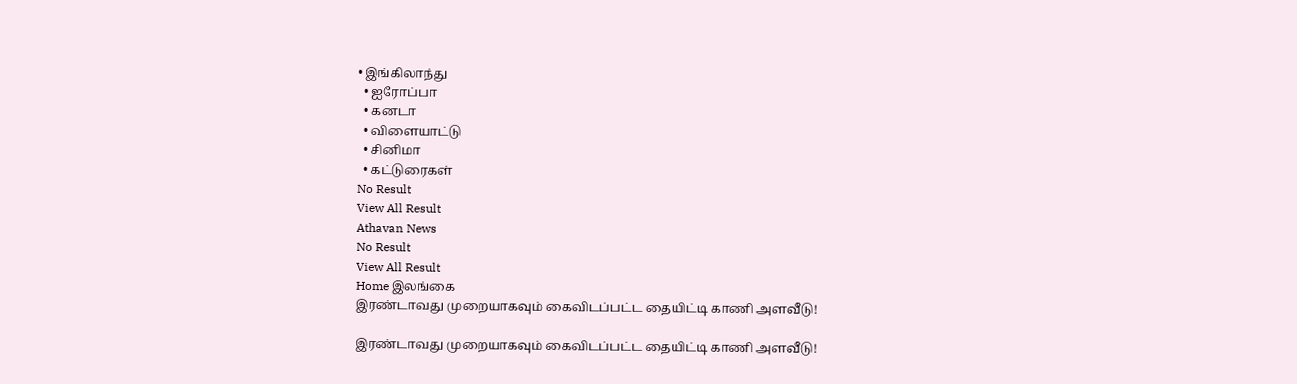• இங்கிலாந்து
  • ஐரோப்பா
  • கனடா
  • விளையாட்டு
  • சினிமா
  • கட்டுரைகள்
No Result
View All Result
Athavan News
No Result
View All Result
Home இலங்கை
இரண்டாவது முறையாகவும் கைவிடப்பட்ட தையிட்டி காணி அளவீடு!

இரண்டாவது முறையாகவும் கைவிடப்பட்ட தையிட்டி காணி அளவீடு!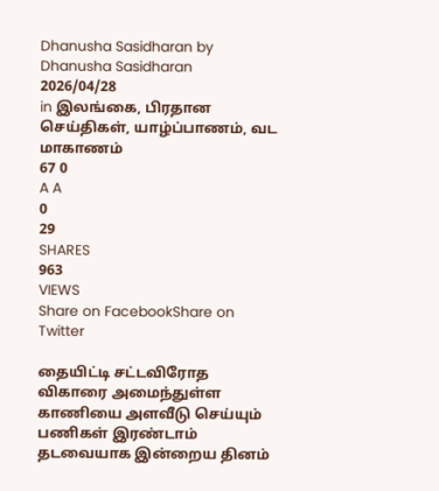Dhanusha Sasidharan by Dhanusha Sasidharan
2026/04/28
in இலங்கை, பிரதான செய்திகள், யாழ்ப்பாணம், வட மாகாணம்
67 0
A A
0
29
SHARES
963
VIEWS
Share on FacebookShare on Twitter

தையிட்டி சட்டவிரோத விகாரை அமைந்துள்ள காணியை அளவீடு செய்யும் பணிகள் இரண்டாம் தடவையாக இன்றைய தினம்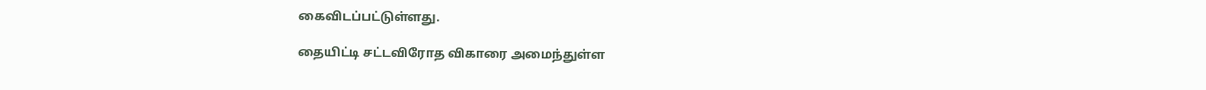கைவிடப்பட்டுள்ளது.

தையிட்டி சட்டவிரோத விகாரை அமைந்துள்ள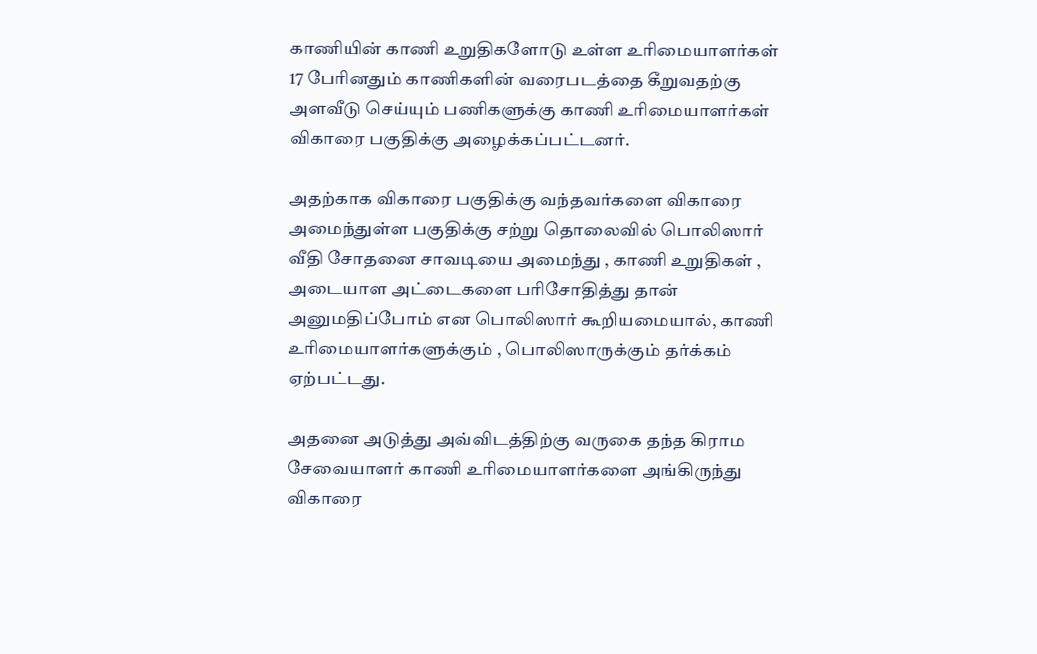காணியின் காணி உறுதிகளோடு உள்ள உரிமையாளர்கள் 17 பேரினதும் காணிகளின் வரைபடத்தை கீறுவதற்கு அளவீடு செய்யும் பணிகளுக்கு காணி உரிமையாளர்கள் விகாரை பகுதிக்கு அழைக்கப்பட்டனர்.

அதற்காக விகாரை பகுதிக்கு வந்தவர்களை விகாரை அமைந்துள்ள பகுதிக்கு சற்று தொலைவில் பொலிஸார் வீதி சோதனை சாவடியை அமைந்து , காணி உறுதிகள் , அடையாள அட்டைகளை பரிசோதித்து தான் அனுமதிப்போம் என பொலிஸார் கூறியமையால், காணி உரிமையாளர்களுக்கும் , பொலிஸாருக்கும் தர்க்கம் ஏற்பட்டது.

அதனை அடுத்து அவ்விடத்திற்கு வருகை தந்த கிராம சேவையாளர் காணி உரிமையாளர்களை அங்கிருந்து விகாரை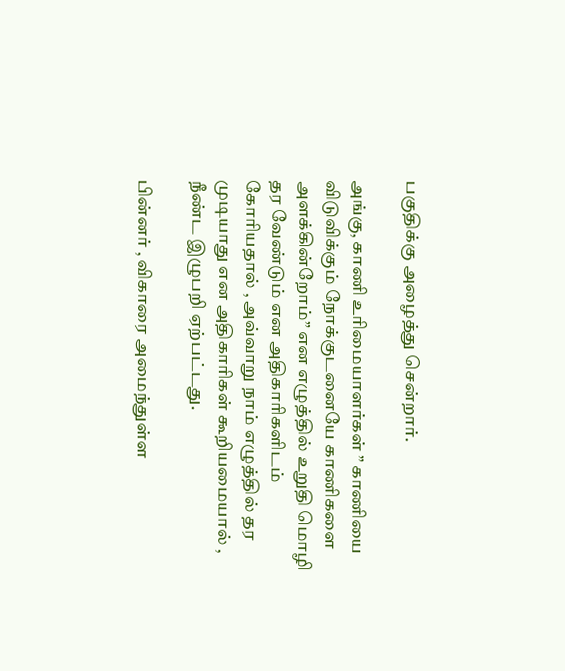பகுதிக்கு அழைத்து சென்றார்.

அங்கு, காணி உரிமையாளர்கள் ” காணியை விடுவிக்கும் நோக்குடனையே காணிகளை அளக்கின்றோம்” என எழுத்தில் உறுதி மொழி தர வேண்டும் என அதிகாரிகளிடம் கோரியதால் , அவ்வாறு நாம் எழுத்தில் தர முடியாது என அதிகாரிகள் கூறியமையால் , நீண்ட இழுபறி ஏற்பட்டது.

பின்னர் , விகாரை அமைந்துள்ள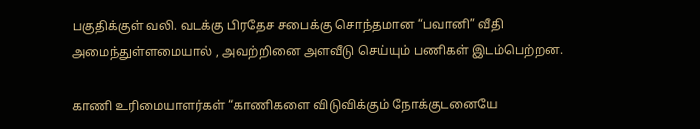பகுதிக்குள் வலி. வடக்கு பிரதேச சபைக்கு சொந்தமான “பவானி” வீதி அமைந்துள்ளமையால் , அவற்றினை அளவீடு செய்யும் பணிகள் இடம்பெற்றன.

காணி உரிமையாளர்கள் “காணிகளை விடுவிக்கும் நோக்குடனையே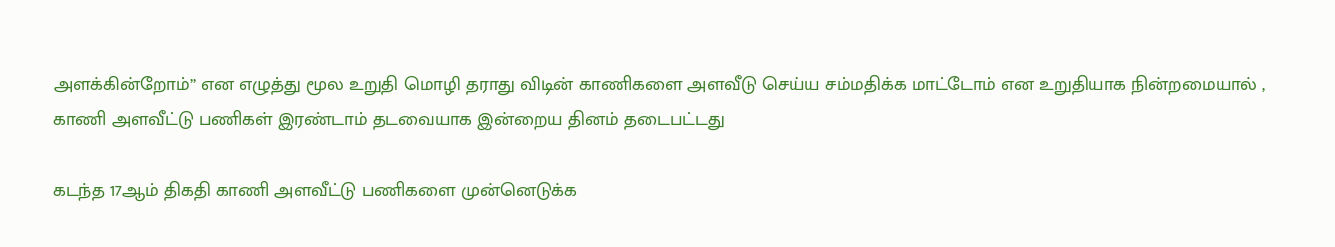அளக்கின்றோம்” என எழுத்து மூல உறுதி மொழி தராது விடின் காணிகளை அளவீடு செய்ய சம்மதிக்க மாட்டோம் என உறுதியாக நின்றமையால் , காணி அளவீட்டு பணிகள் இரண்டாம் தடவையாக இன்றைய தினம் தடைபட்டது

கடந்த 17ஆம் திகதி காணி அளவீட்டு பணிகளை முன்னெடுக்க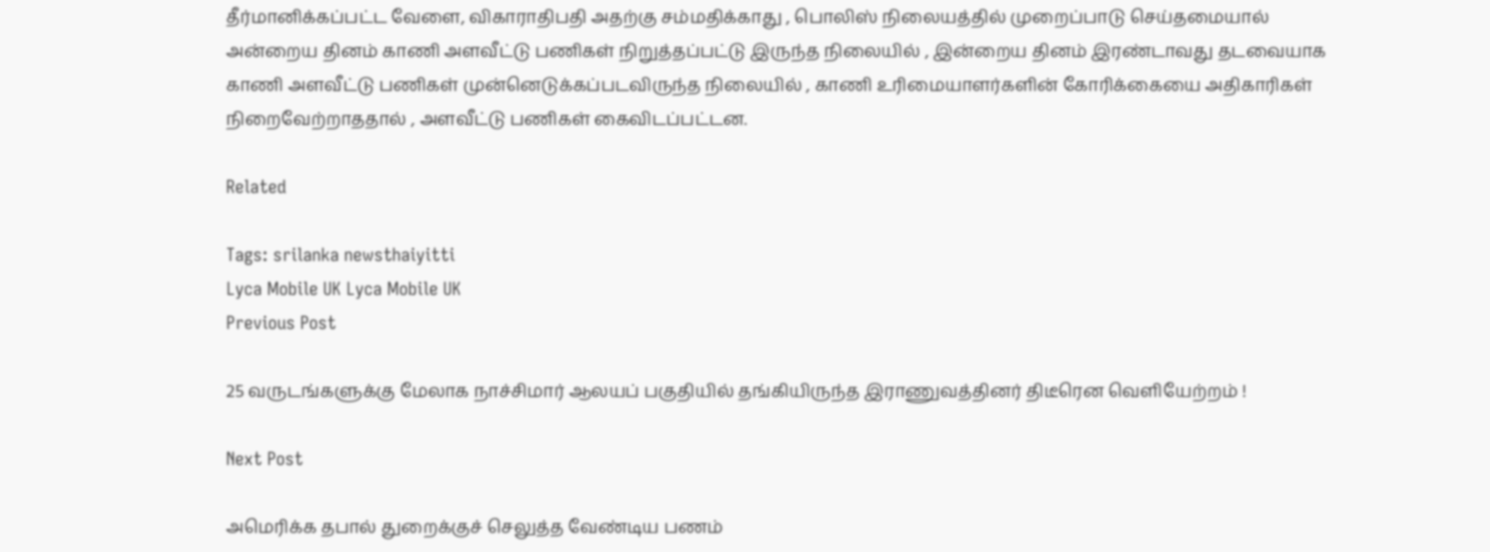தீர்மானிக்கப்பட்ட வேளை, விகாராதிபதி அதற்கு சம்மதிக்காது , பொலிஸ் நிலையத்தில் முறைப்பாடு செய்தமையால் அன்றைய தினம் காணி அளவீட்டு பணிகள் நிறுத்தப்பட்டு இருந்த நிலையில் , இன்றைய தினம் இரண்டாவது தடவையாக காணி அளவீட்டு பணிகள் முன்னெடுக்கப்படவிருந்த நிலையில் , காணி உரிமையாளர்களின் கோரிக்கையை அதிகாரிகள் நிறைவேற்றாததால் , அளவீட்டு பணிகள் கைவிடப்பட்டன.

Related

Tags: srilanka newsthaiyitti
Lyca Mobile UK Lyca Mobile UK
Previous Post

25 வருடங்களுக்கு மேலாக நாச்சிமார் ஆலயப் பகுதியில் தங்கியிருந்த இராணுவத்தினர் திடீரென வெளியேற்றம் !

Next Post

அமெரிக்க தபால் துறைக்குச் செலுத்த வேண்டிய பணம்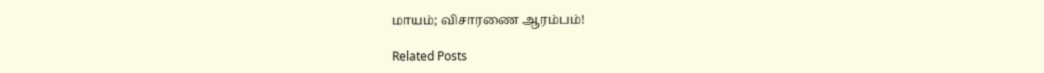மாயம்; விசாரணை ஆரம்பம்!

Related Posts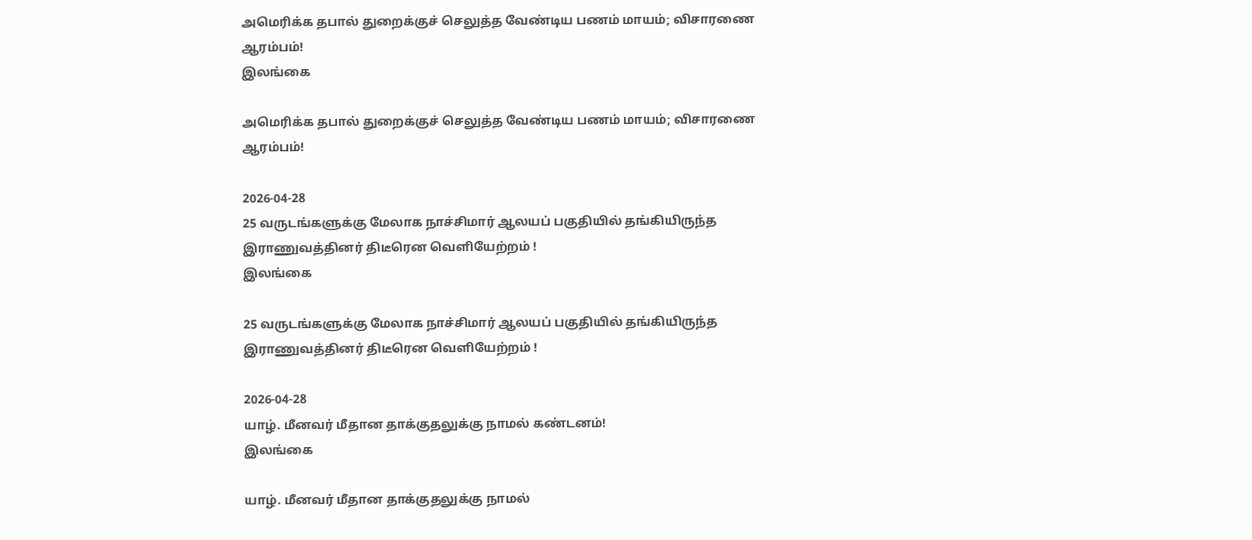அமெரிக்க தபால் துறைக்குச் செலுத்த வேண்டிய பணம் மாயம்; விசாரணை ஆரம்பம்!
இலங்கை

அமெரிக்க தபால் துறைக்குச் செலுத்த வேண்டிய பணம் மாயம்; விசாரணை ஆரம்பம்!

2026-04-28
25 வருடங்களுக்கு மேலாக நாச்சிமார் ஆலயப் பகுதியில் தங்கியிருந்த இராணுவத்தினர் திடீரென வெளியேற்றம் !
இலங்கை

25 வருடங்களுக்கு மேலாக நாச்சிமார் ஆலயப் பகுதியில் தங்கியிருந்த இராணுவத்தினர் திடீரென வெளியேற்றம் !

2026-04-28
யாழ். மீனவர் மீதான தாக்குதலுக்கு நாமல் கண்டனம்!
இலங்கை

யாழ். மீனவர் மீதான தாக்குதலுக்கு நாமல்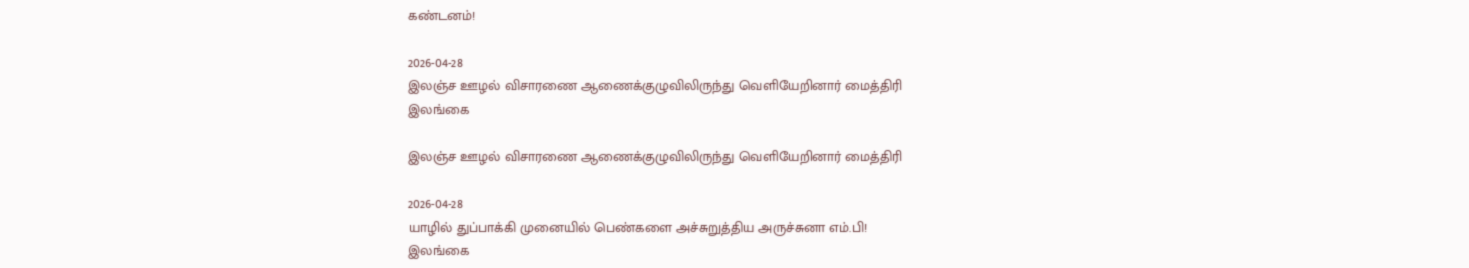கண்டனம்!

2026-04-28
இலஞ்ச ஊழல் விசாரணை ஆணைக்குழுவிலிருந்து வெளியேறினார் மைத்திரி
இலங்கை

இலஞ்ச ஊழல் விசாரணை ஆணைக்குழுவிலிருந்து வெளியேறினார் மைத்திரி

2026-04-28
யாழில் துப்பாக்கி முனையில் பெண்களை அச்சுறுத்திய அருச்சுனா எம்.பி!
இலங்கை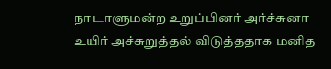நாடாளுமன்ற உறுப்பினர் அர்ச்சுனா உயிர் அச்சுறுத்தல் விடுத்ததாக மனித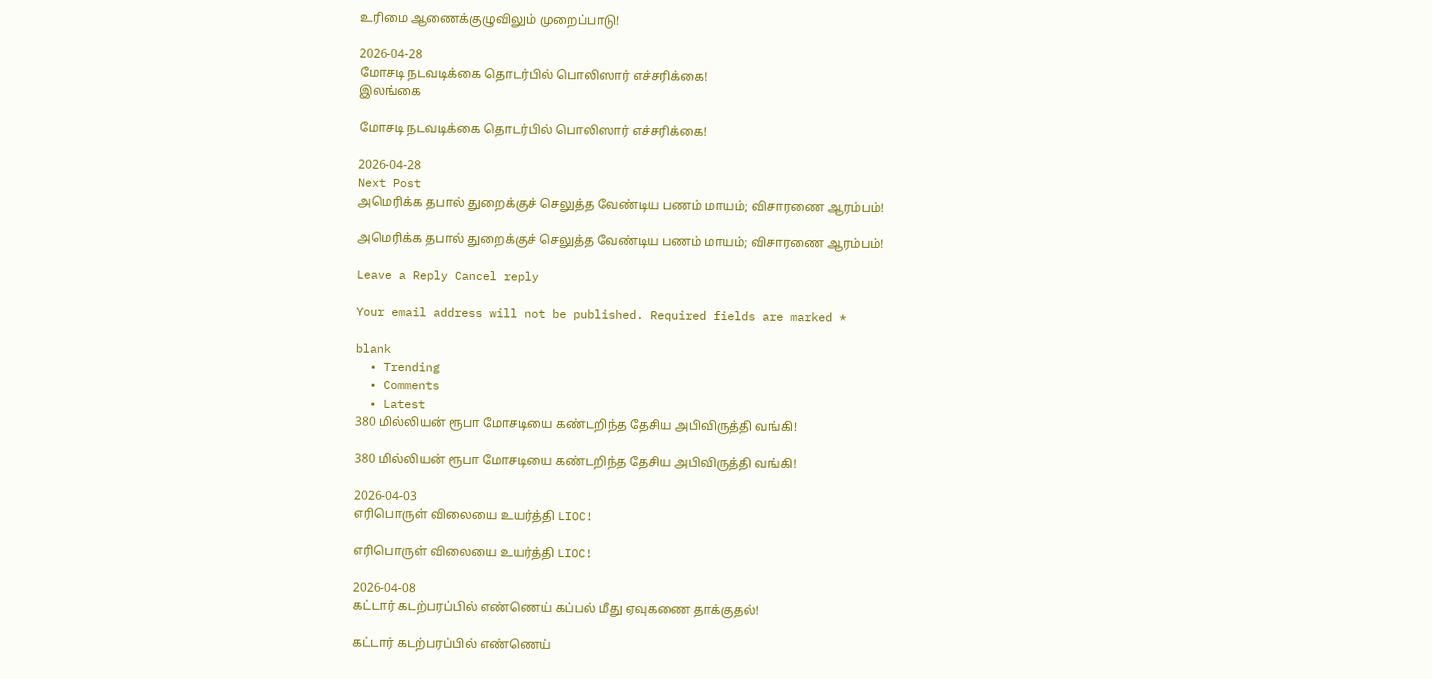உரிமை ஆணைக்குழுவிலும் முறைப்பாடு!

2026-04-28
மோசடி நடவடிக்கை தொடர்பில் பொலிஸார் எச்சரிக்கை!
இலங்கை

மோசடி நடவடிக்கை தொடர்பில் பொலிஸார் எச்சரிக்கை!

2026-04-28
Next Post
அமெரிக்க தபால் துறைக்குச் செலுத்த வேண்டிய பணம் மாயம்; விசாரணை ஆரம்பம்!

அமெரிக்க தபால் துறைக்குச் செலுத்த வேண்டிய பணம் மாயம்; விசாரணை ஆரம்பம்!

Leave a Reply Cancel reply

Your email address will not be published. Required fields are marked *

blank
  • Trending
  • Comments
  • Latest
380 மில்லியன் ரூபா மோசடியை கண்டறிந்த தேசிய அபிவிருத்தி வங்கி!

380 மில்லியன் ரூபா மோசடியை கண்டறிந்த தேசிய அபிவிருத்தி வங்கி!

2026-04-03
எரிபொருள் விலையை உயர்த்தி LIOC!

எரிபொருள் விலையை உயர்த்தி LIOC!

2026-04-08
கட்டார் கடற்பரப்பில் எண்ணெய் கப்பல் மீது ஏவுகணை தாக்குதல்!

கட்டார் கடற்பரப்பில் எண்ணெய்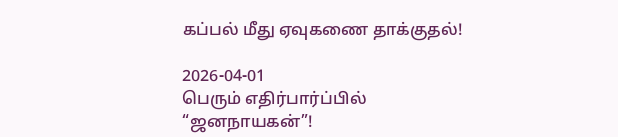கப்பல் மீது ஏவுகணை தாக்குதல்!

2026-04-01
பெரும் எதிர்பார்ப்பில் “ஜனநாயகன்”!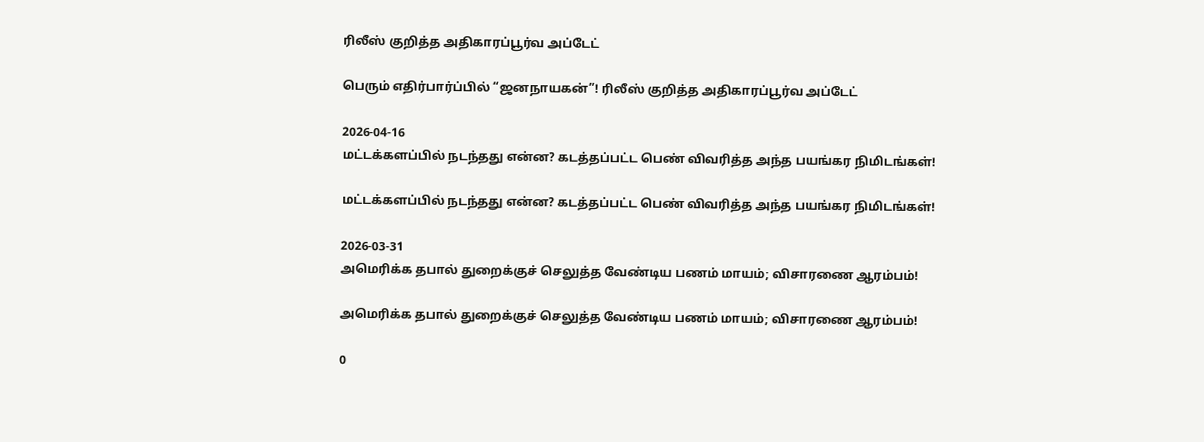ரிலீஸ் குறித்த அதிகாரப்பூர்வ அப்டேட்

பெரும் எதிர்பார்ப்பில் “ஜனநாயகன்”! ரிலீஸ் குறித்த அதிகாரப்பூர்வ அப்டேட்

2026-04-16
மட்டக்களப்பில் நடந்தது என்ன? கடத்தப்பட்ட பெண் விவரித்த அந்த பயங்கர நிமிடங்கள்!

மட்டக்களப்பில் நடந்தது என்ன? கடத்தப்பட்ட பெண் விவரித்த அந்த பயங்கர நிமிடங்கள்!

2026-03-31
அமெரிக்க தபால் துறைக்குச் செலுத்த வேண்டிய பணம் மாயம்; விசாரணை ஆரம்பம்!

அமெரிக்க தபால் துறைக்குச் செலுத்த வேண்டிய பணம் மாயம்; விசாரணை ஆரம்பம்!

0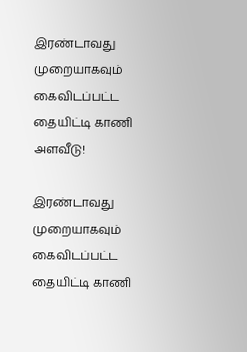இரண்டாவது முறையாகவும் கைவிடப்பட்ட தையிட்டி காணி அளவீடு!

இரண்டாவது முறையாகவும் கைவிடப்பட்ட தையிட்டி காணி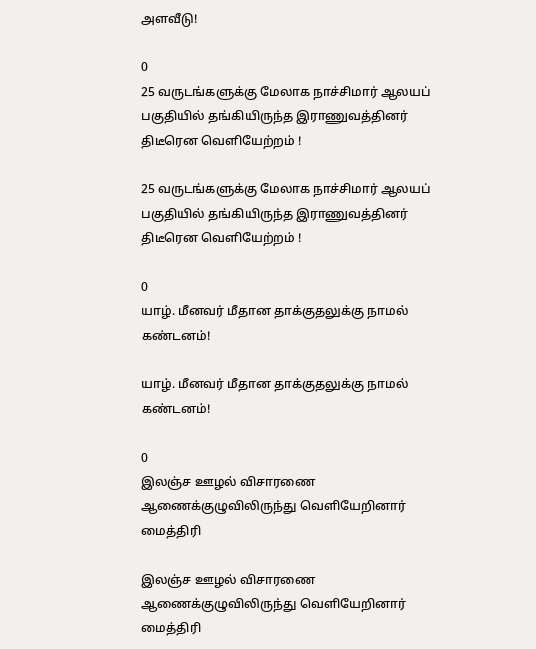அளவீடு!

0
25 வருடங்களுக்கு மேலாக நாச்சிமார் ஆலயப் பகுதியில் தங்கியிருந்த இராணுவத்தினர் திடீரென வெளியேற்றம் !

25 வருடங்களுக்கு மேலாக நாச்சிமார் ஆலயப் பகுதியில் தங்கியிருந்த இராணுவத்தினர் திடீரென வெளியேற்றம் !

0
யாழ். மீனவர் மீதான தாக்குதலுக்கு நாமல் கண்டனம்!

யாழ். மீனவர் மீதான தாக்குதலுக்கு நாமல் கண்டனம்!

0
இலஞ்ச ஊழல் விசாரணை ஆணைக்குழுவிலிருந்து வெளியேறினார் மைத்திரி

இலஞ்ச ஊழல் விசாரணை ஆணைக்குழுவிலிருந்து வெளியேறினார் மைத்திரி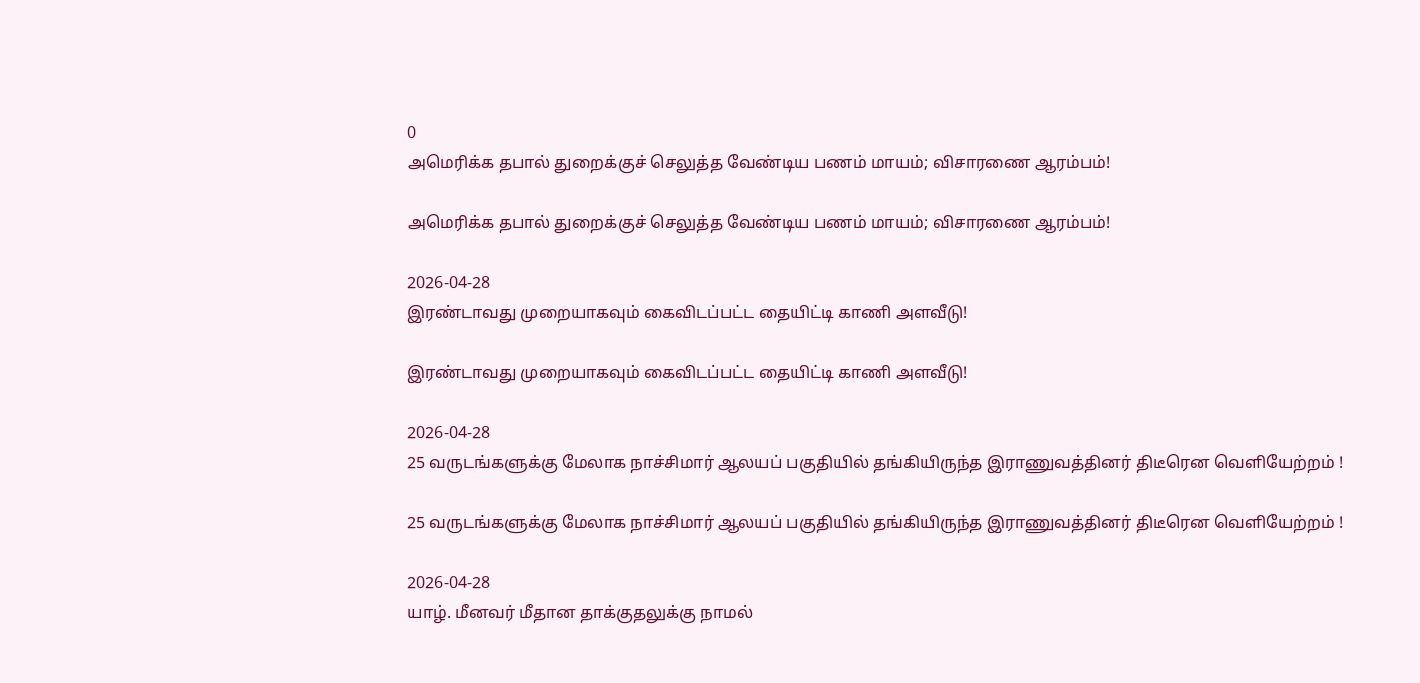0
அமெரிக்க தபால் துறைக்குச் செலுத்த வேண்டிய பணம் மாயம்; விசாரணை ஆரம்பம்!

அமெரிக்க தபால் துறைக்குச் செலுத்த வேண்டிய பணம் மாயம்; விசாரணை ஆரம்பம்!

2026-04-28
இரண்டாவது முறையாகவும் கைவிடப்பட்ட தையிட்டி காணி அளவீடு!

இரண்டாவது முறையாகவும் கைவிடப்பட்ட தையிட்டி காணி அளவீடு!

2026-04-28
25 வருடங்களுக்கு மேலாக நாச்சிமார் ஆலயப் பகுதியில் தங்கியிருந்த இராணுவத்தினர் திடீரென வெளியேற்றம் !

25 வருடங்களுக்கு மேலாக நாச்சிமார் ஆலயப் பகுதியில் தங்கியிருந்த இராணுவத்தினர் திடீரென வெளியேற்றம் !

2026-04-28
யாழ். மீனவர் மீதான தாக்குதலுக்கு நாமல்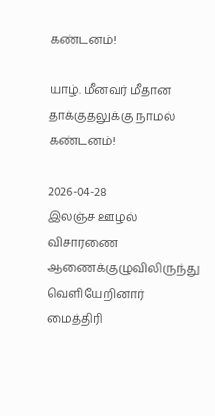கண்டனம்!

யாழ். மீனவர் மீதான தாக்குதலுக்கு நாமல் கண்டனம்!

2026-04-28
இலஞ்ச ஊழல் விசாரணை ஆணைக்குழுவிலிருந்து வெளியேறினார் மைத்திரி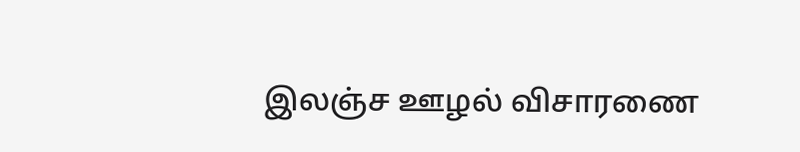இலஞ்ச ஊழல் விசாரணை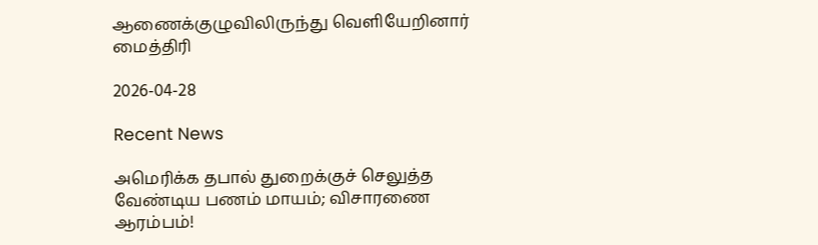ஆணைக்குழுவிலிருந்து வெளியேறினார் மைத்திரி

2026-04-28

Recent News

அமெரிக்க தபால் துறைக்குச் செலுத்த வேண்டிய பணம் மாயம்; விசாரணை ஆரம்பம்!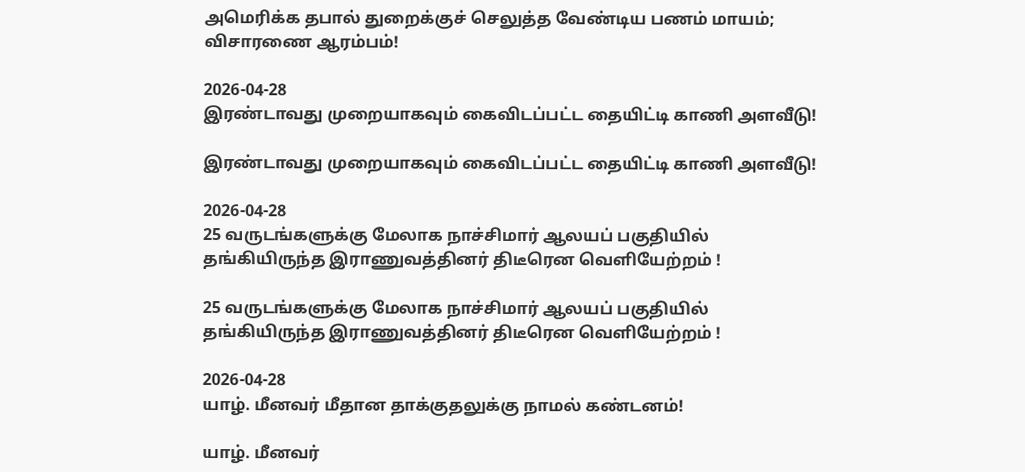அமெரிக்க தபால் துறைக்குச் செலுத்த வேண்டிய பணம் மாயம்; விசாரணை ஆரம்பம்!

2026-04-28
இரண்டாவது முறையாகவும் கைவிடப்பட்ட தையிட்டி காணி அளவீடு!

இரண்டாவது முறையாகவும் கைவிடப்பட்ட தையிட்டி காணி அளவீடு!

2026-04-28
25 வருடங்களுக்கு மேலாக நாச்சிமார் ஆலயப் பகுதியில் தங்கியிருந்த இராணுவத்தினர் திடீரென வெளியேற்றம் !

25 வருடங்களுக்கு மேலாக நாச்சிமார் ஆலயப் பகுதியில் தங்கியிருந்த இராணுவத்தினர் திடீரென வெளியேற்றம் !

2026-04-28
யாழ். மீனவர் மீதான தாக்குதலுக்கு நாமல் கண்டனம்!

யாழ். மீனவர்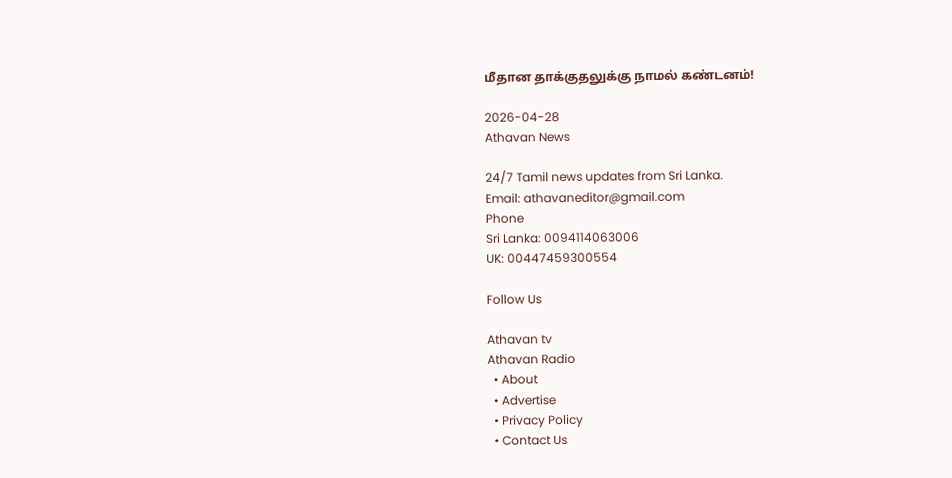மீதான தாக்குதலுக்கு நாமல் கண்டனம்!

2026-04-28
Athavan News

24/7 Tamil news updates from Sri Lanka.
Email: athavaneditor@gmail.com
Phone
Sri Lanka: 0094114063006
UK: 00447459300554

Follow Us

Athavan tv
Athavan Radio
  • About
  • Advertise
  • Privacy Policy
  • Contact Us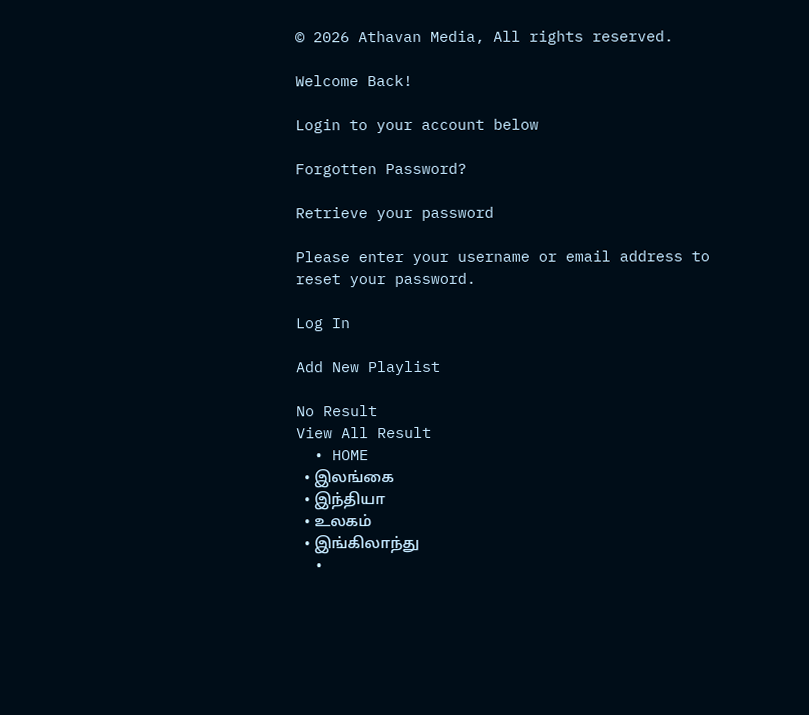© 2026 Athavan Media, All rights reserved.

Welcome Back!

Login to your account below

Forgotten Password?

Retrieve your password

Please enter your username or email address to reset your password.

Log In

Add New Playlist

No Result
View All Result
  • HOME
  • இலங்கை
  • இந்தியா
  • உலகம்
  • இங்கிலாந்து
  •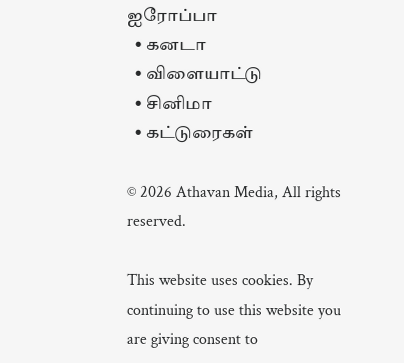ஐரோப்பா
  • கனடா
  • விளையாட்டு
  • சினிமா
  • கட்டுரைகள்

© 2026 Athavan Media, All rights reserved.

This website uses cookies. By continuing to use this website you are giving consent to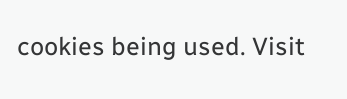cookies being used. Visit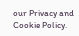our Privacy and Cookie Policy.